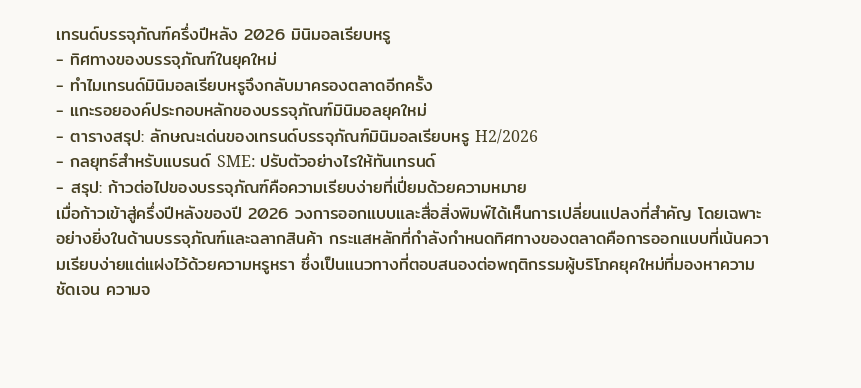เทรนด์บรรจุภัณฑ์ครึ่งปีหลัง 2026 มินิมอลเรียบหรู
- ทิศทางของบรรจุภัณฑ์ในยุคใหม่
- ทำไมเทรนด์มินิมอลเรียบหรูจึงกลับมาครองตลาดอีกครั้ง
- แกะรอยองค์ประกอบหลักของบรรจุภัณฑ์มินิมอลยุคใหม่
- ตารางสรุป: ลักษณะเด่นของเทรนด์บรรจุภัณฑ์มินิมอลเรียบหรู H2/2026
- กลยุทธ์สำหรับแบรนด์ SME: ปรับตัวอย่างไรให้ทันเทรนด์
- สรุป: ก้าวต่อไปของบรรจุภัณฑ์คือความเรียบง่ายที่เปี่ยมด้วยความหมาย
เมื่อก้าวเข้าสู่ครึ่งปีหลังของปี 2026 วงการออกแบบและสื่อสิ่งพิมพ์ได้เห็นการเปลี่ยนแปลงที่สำคัญ โดยเฉพาะอย่างยิ่งในด้านบรรจุภัณฑ์และฉลากสินค้า กระแสหลักที่กำลังกำหนดทิศทางของตลาดคือการออกแบบที่เน้นความเรียบง่ายแต่แฝงไว้ด้วยความหรูหรา ซึ่งเป็นแนวทางที่ตอบสนองต่อพฤติกรรมผู้บริโภคยุคใหม่ที่มองหาความชัดเจน ความจ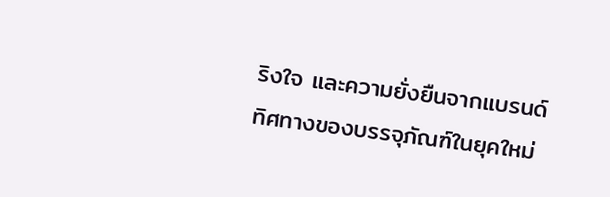ริงใจ และความยั่งยืนจากแบรนด์
ทิศทางของบรรจุภัณฑ์ในยุคใหม่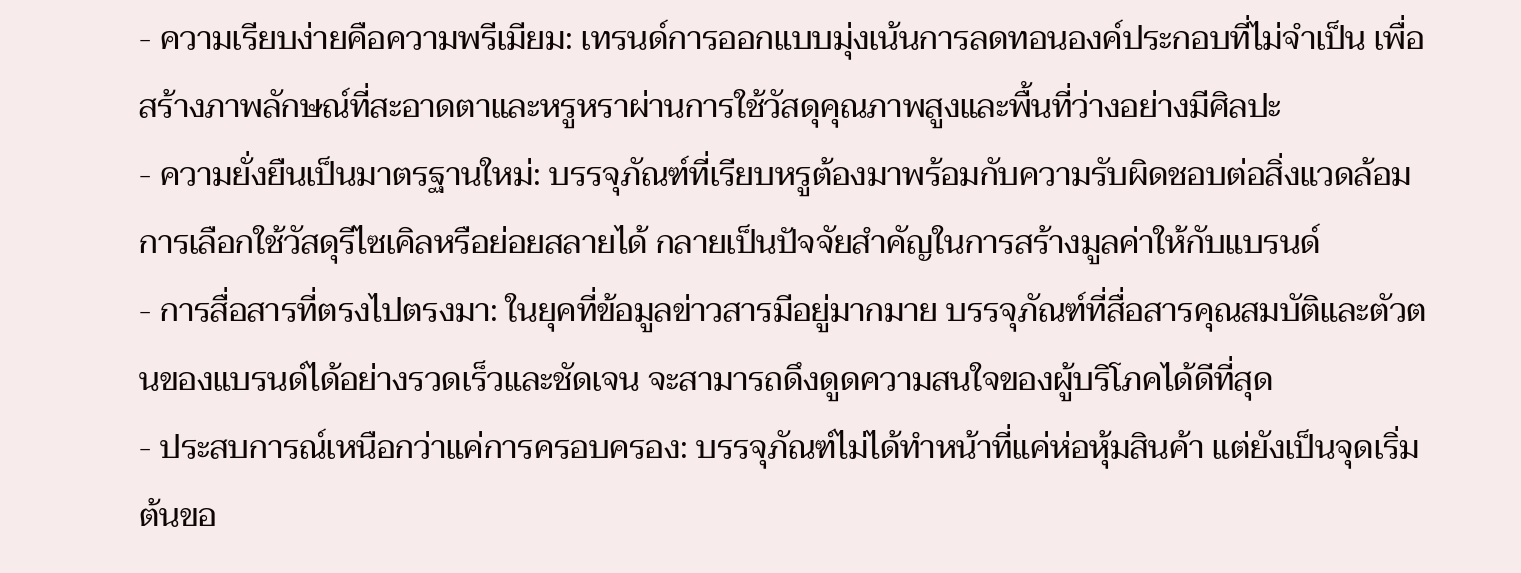- ความเรียบง่ายคือความพรีเมียม: เทรนด์การออกแบบมุ่งเน้นการลดทอนองค์ประกอบที่ไม่จำเป็น เพื่อสร้างภาพลักษณ์ที่สะอาดตาและหรูหราผ่านการใช้วัสดุคุณภาพสูงและพื้นที่ว่างอย่างมีศิลปะ
- ความยั่งยืนเป็นมาตรฐานใหม่: บรรจุภัณฑ์ที่เรียบหรูต้องมาพร้อมกับความรับผิดชอบต่อสิ่งแวดล้อม การเลือกใช้วัสดุรีไซเคิลหรือย่อยสลายได้ กลายเป็นปัจจัยสำคัญในการสร้างมูลค่าให้กับแบรนด์
- การสื่อสารที่ตรงไปตรงมา: ในยุคที่ข้อมูลข่าวสารมีอยู่มากมาย บรรจุภัณฑ์ที่สื่อสารคุณสมบัติและตัวตนของแบรนด์ได้อย่างรวดเร็วและชัดเจน จะสามารถดึงดูดความสนใจของผู้บริโภคได้ดีที่สุด
- ประสบการณ์เหนือกว่าแค่การครอบครอง: บรรจุภัณฑ์ไม่ได้ทำหน้าที่แค่ห่อหุ้มสินค้า แต่ยังเป็นจุดเริ่มต้นขอ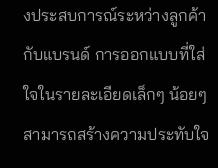งประสบการณ์ระหว่างลูกค้ากับแบรนด์ การออกแบบที่ใส่ใจในรายละเอียดเล็กๆ น้อยๆ สามารถสร้างความประทับใจ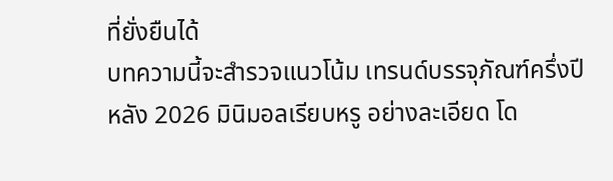ที่ยั่งยืนได้
บทความนี้จะสำรวจแนวโน้ม เทรนด์บรรจุภัณฑ์ครึ่งปีหลัง 2026 มินิมอลเรียบหรู อย่างละเอียด โด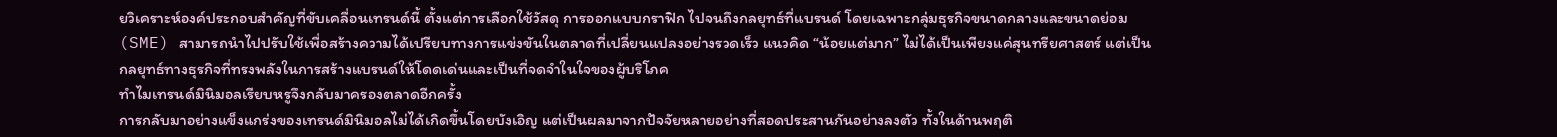ยวิเคราะห์องค์ประกอบสำคัญที่ขับเคลื่อนเทรนด์นี้ ตั้งแต่การเลือกใช้วัสดุ การออกแบบกราฟิก ไปจนถึงกลยุทธ์ที่แบรนด์ โดยเฉพาะกลุ่มธุรกิจขนาดกลางและขนาดย่อม (SME) สามารถนำไปปรับใช้เพื่อสร้างความได้เปรียบทางการแข่งขันในตลาดที่เปลี่ยนแปลงอย่างรวดเร็ว แนวคิด “น้อยแต่มาก” ไม่ได้เป็นเพียงแค่สุนทรียศาสตร์ แต่เป็นกลยุทธ์ทางธุรกิจที่ทรงพลังในการสร้างแบรนด์ให้โดดเด่นและเป็นที่จดจำในใจของผู้บริโภค
ทำไมเทรนด์มินิมอลเรียบหรูจึงกลับมาครองตลาดอีกครั้ง
การกลับมาอย่างแข็งแกร่งของเทรนด์มินิมอลไม่ได้เกิดขึ้นโดยบังเอิญ แต่เป็นผลมาจากปัจจัยหลายอย่างที่สอดประสานกันอย่างลงตัว ทั้งในด้านพฤติ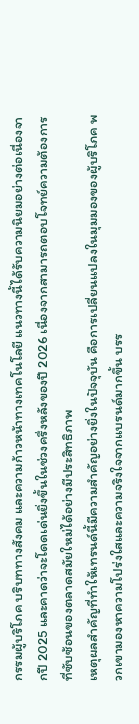กรรมผู้บริโภค บริบททางสังคม และความก้าวหน้าทางเทคโนโลยี แนวทางนี้ได้รับความนิยมอย่างต่อเนื่องจากปี 2025 และคาดว่าจะโดดเด่นยิ่งขึ้นในช่วงครึ่งหลังของปี 2026 เนื่องจากสามารถตอบโจทย์ความต้องการที่ซับซ้อนของตลาดสมัยใหม่ได้อย่างมีประสิทธิภาพ
เหตุผลสำคัญที่ทำให้เทรนด์นี้มีความสำคัญอย่างยิ่งในปัจจุบัน คือการเปลี่ยนแปลงในมุมมองของผู้บริโภค พวกเขามองหาความโปร่งใสและความจริงใจจากแบรนด์มากขึ้น บรร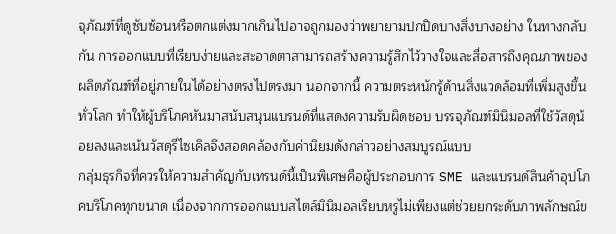จุภัณฑ์ที่ดูซับซ้อนหรือตกแต่งมากเกินไปอาจถูกมองว่าพยายามปกปิดบางสิ่งบางอย่าง ในทางกลับกัน การออกแบบที่เรียบง่ายและสะอาดตาสามารถสร้างความรู้สึกไว้วางใจและสื่อสารถึงคุณภาพของผลิตภัณฑ์ที่อยู่ภายในได้อย่างตรงไปตรงมา นอกจากนี้ ความตระหนักรู้ด้านสิ่งแวดล้อมที่เพิ่มสูงขึ้นทั่วโลก ทำให้ผู้บริโภคหันมาสนับสนุนแบรนด์ที่แสดงความรับผิดชอบ บรรจุภัณฑ์มินิมอลที่ใช้วัสดุน้อยลงและเน้นวัสดุรีไซเคิลจึงสอดคล้องกับค่านิยมดังกล่าวอย่างสมบูรณ์แบบ
กลุ่มธุรกิจที่ควรให้ความสำคัญกับเทรนด์นี้เป็นพิเศษคือผู้ประกอบการ SME และแบรนด์สินค้าอุปโภคบริโภคทุกขนาด เนื่องจากการออกแบบสไตล์มินิมอลเรียบหรูไม่เพียงแต่ช่วยยกระดับภาพลักษณ์ข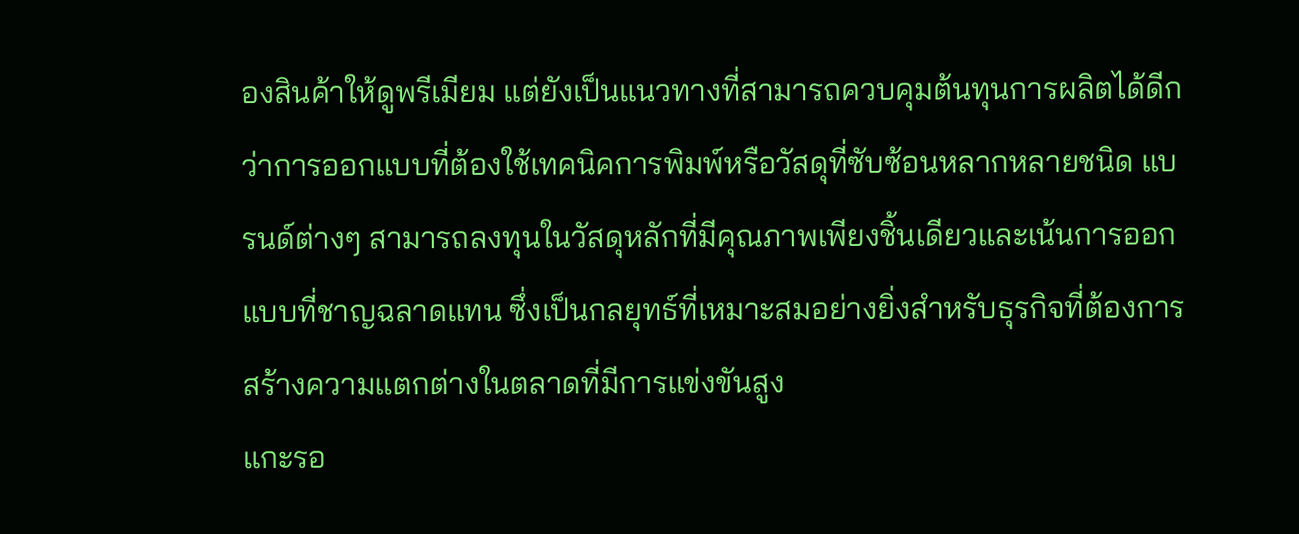องสินค้าให้ดูพรีเมียม แต่ยังเป็นแนวทางที่สามารถควบคุมต้นทุนการผลิตได้ดีกว่าการออกแบบที่ต้องใช้เทคนิคการพิมพ์หรือวัสดุที่ซับซ้อนหลากหลายชนิด แบรนด์ต่างๆ สามารถลงทุนในวัสดุหลักที่มีคุณภาพเพียงชิ้นเดียวและเน้นการออกแบบที่ชาญฉลาดแทน ซึ่งเป็นกลยุทธ์ที่เหมาะสมอย่างยิ่งสำหรับธุรกิจที่ต้องการสร้างความแตกต่างในตลาดที่มีการแข่งขันสูง
แกะรอ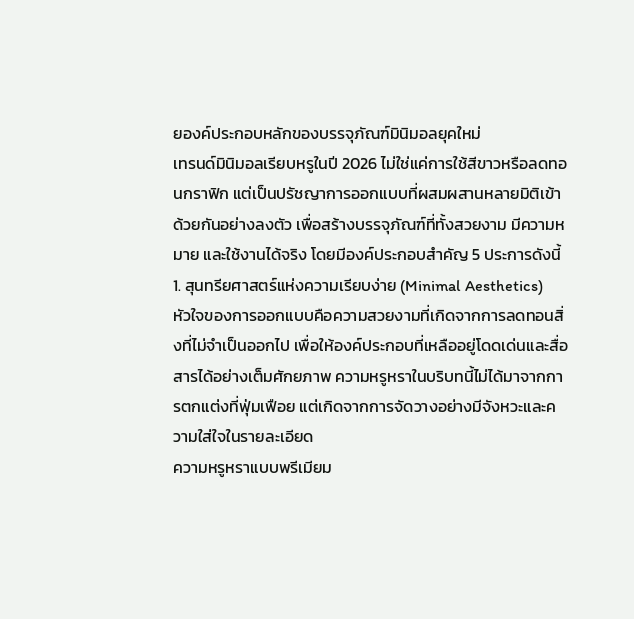ยองค์ประกอบหลักของบรรจุภัณฑ์มินิมอลยุคใหม่
เทรนด์มินิมอลเรียบหรูในปี 2026 ไม่ใช่แค่การใช้สีขาวหรือลดทอนกราฟิก แต่เป็นปรัชญาการออกแบบที่ผสมผสานหลายมิติเข้าด้วยกันอย่างลงตัว เพื่อสร้างบรรจุภัณฑ์ที่ทั้งสวยงาม มีความหมาย และใช้งานได้จริง โดยมีองค์ประกอบสำคัญ 5 ประการดังนี้
1. สุนทรียศาสตร์แห่งความเรียบง่าย (Minimal Aesthetics)
หัวใจของการออกแบบคือความสวยงามที่เกิดจากการลดทอนสิ่งที่ไม่จำเป็นออกไป เพื่อให้องค์ประกอบที่เหลืออยู่โดดเด่นและสื่อสารได้อย่างเต็มศักยภาพ ความหรูหราในบริบทนี้ไม่ได้มาจากการตกแต่งที่ฟุ่มเฟือย แต่เกิดจากการจัดวางอย่างมีจังหวะและความใส่ใจในรายละเอียด
ความหรูหราแบบพรีเมียม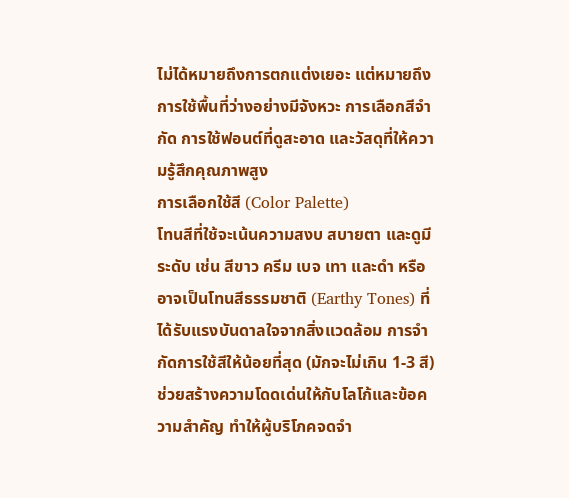ไม่ได้หมายถึงการตกแต่งเยอะ แต่หมายถึงการใช้พื้นที่ว่างอย่างมีจังหวะ การเลือกสีจำกัด การใช้ฟอนต์ที่ดูสะอาด และวัสดุที่ให้ความรู้สึกคุณภาพสูง
การเลือกใช้สี (Color Palette)
โทนสีที่ใช้จะเน้นความสงบ สบายตา และดูมีระดับ เช่น สีขาว ครีม เบจ เทา และดำ หรืออาจเป็นโทนสีธรรมชาติ (Earthy Tones) ที่ได้รับแรงบันดาลใจจากสิ่งแวดล้อม การจำกัดการใช้สีให้น้อยที่สุด (มักจะไม่เกิน 1-3 สี) ช่วยสร้างความโดดเด่นให้กับโลโก้และข้อความสำคัญ ทำให้ผู้บริโภคจดจำ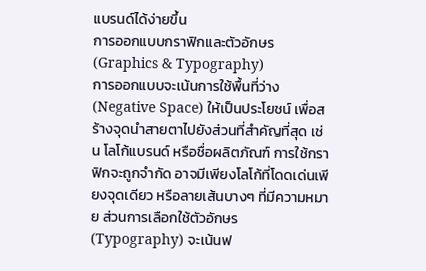แบรนด์ได้ง่ายขึ้น
การออกแบบกราฟิกและตัวอักษร (Graphics & Typography)
การออกแบบจะเน้นการใช้พื้นที่ว่าง (Negative Space) ให้เป็นประโยชน์ เพื่อสร้างจุดนำสายตาไปยังส่วนที่สำคัญที่สุด เช่น โลโก้แบรนด์ หรือชื่อผลิตภัณฑ์ การใช้กราฟิกจะถูกจำกัด อาจมีเพียงโลโก้ที่โดดเด่นเพียงจุดเดียว หรือลายเส้นบางๆ ที่มีความหมาย ส่วนการเลือกใช้ตัวอักษร (Typography) จะเน้นฟ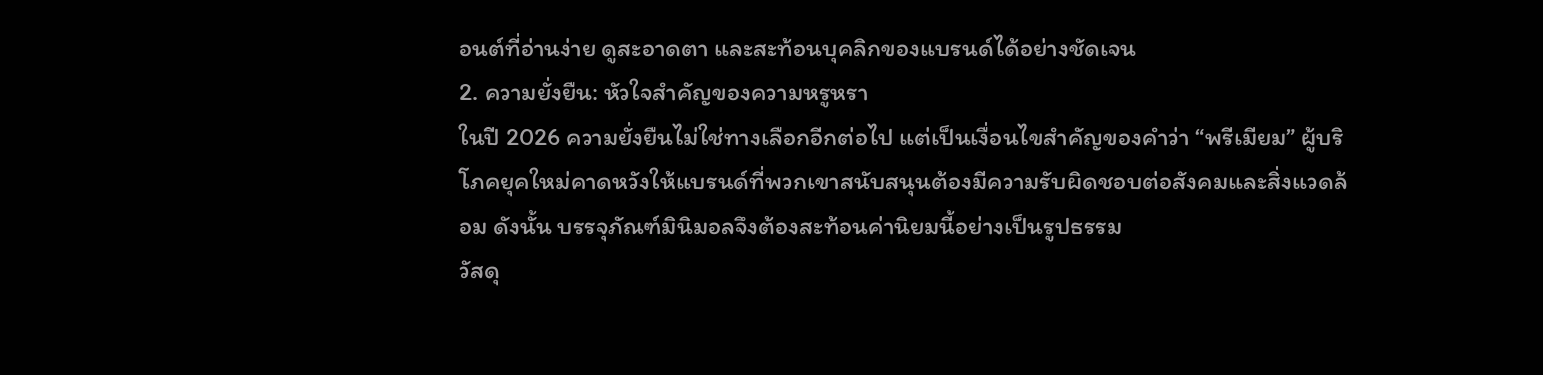อนต์ที่อ่านง่าย ดูสะอาดตา และสะท้อนบุคลิกของแบรนด์ได้อย่างชัดเจน
2. ความยั่งยืน: หัวใจสำคัญของความหรูหรา
ในปี 2026 ความยั่งยืนไม่ใช่ทางเลือกอีกต่อไป แต่เป็นเงื่อนไขสำคัญของคำว่า “พรีเมียม” ผู้บริโภคยุคใหม่คาดหวังให้แบรนด์ที่พวกเขาสนับสนุนต้องมีความรับผิดชอบต่อสังคมและสิ่งแวดล้อม ดังนั้น บรรจุภัณฑ์มินิมอลจึงต้องสะท้อนค่านิยมนี้อย่างเป็นรูปธรรม
วัสดุ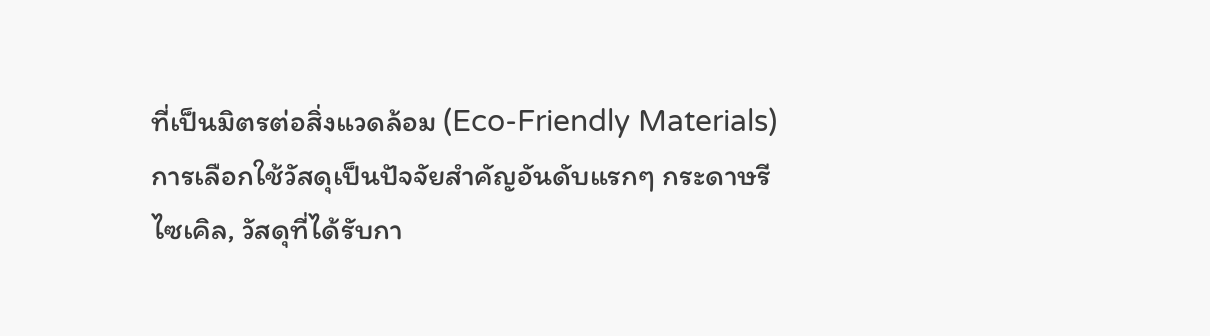ที่เป็นมิตรต่อสิ่งแวดล้อม (Eco-Friendly Materials)
การเลือกใช้วัสดุเป็นปัจจัยสำคัญอันดับแรกๆ กระดาษรีไซเคิล, วัสดุที่ได้รับกา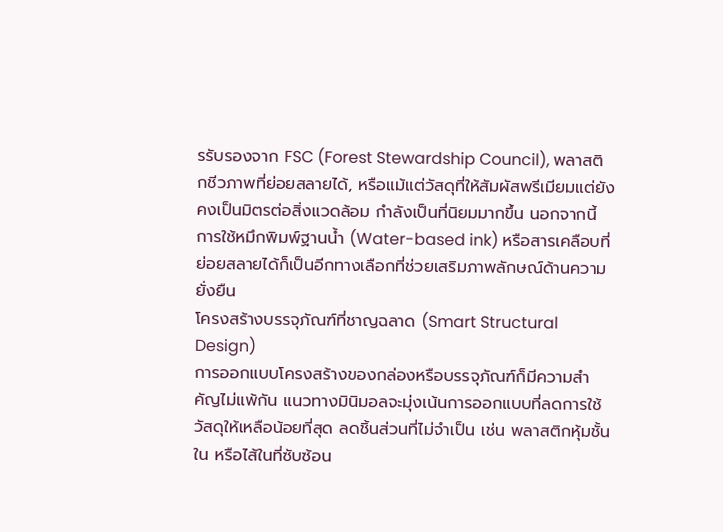รรับรองจาก FSC (Forest Stewardship Council), พลาสติกชีวภาพที่ย่อยสลายได้, หรือแม้แต่วัสดุที่ให้สัมผัสพรีเมียมแต่ยังคงเป็นมิตรต่อสิ่งแวดล้อม กำลังเป็นที่นิยมมากขึ้น นอกจากนี้ การใช้หมึกพิมพ์ฐานน้ำ (Water-based ink) หรือสารเคลือบที่ย่อยสลายได้ก็เป็นอีกทางเลือกที่ช่วยเสริมภาพลักษณ์ด้านความยั่งยืน
โครงสร้างบรรจุภัณฑ์ที่ชาญฉลาด (Smart Structural Design)
การออกแบบโครงสร้างของกล่องหรือบรรจุภัณฑ์ก็มีความสำคัญไม่แพ้กัน แนวทางมินิมอลจะมุ่งเน้นการออกแบบที่ลดการใช้วัสดุให้เหลือน้อยที่สุด ลดชิ้นส่วนที่ไม่จำเป็น เช่น พลาสติกหุ้มชั้นใน หรือไส้ในที่ซับซ้อน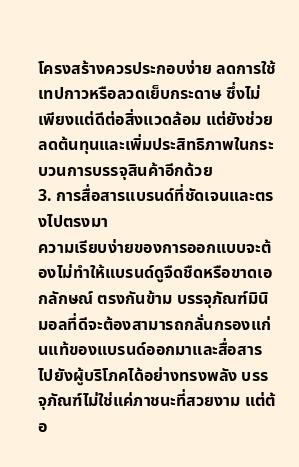โครงสร้างควรประกอบง่าย ลดการใช้เทปกาวหรือลวดเย็บกระดาษ ซึ่งไม่เพียงแต่ดีต่อสิ่งแวดล้อม แต่ยังช่วยลดต้นทุนและเพิ่มประสิทธิภาพในกระบวนการบรรจุสินค้าอีกด้วย
3. การสื่อสารแบรนด์ที่ชัดเจนและตรงไปตรงมา
ความเรียบง่ายของการออกแบบจะต้องไม่ทำให้แบรนด์ดูจืดชืดหรือขาดเอกลักษณ์ ตรงกันข้าม บรรจุภัณฑ์มินิมอลที่ดีจะต้องสามารถกลั่นกรองแก่นแท้ของแบรนด์ออกมาและสื่อสารไปยังผู้บริโภคได้อย่างทรงพลัง บรรจุภัณฑ์ไม่ใช่แค่ภาชนะที่สวยงาม แต่ต้อ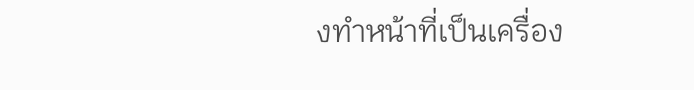งทำหน้าที่เป็นเครื่อง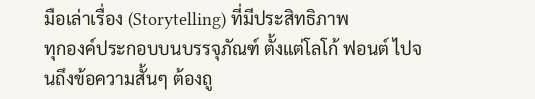มือเล่าเรื่อง (Storytelling) ที่มีประสิทธิภาพ
ทุกองค์ประกอบบนบรรจุภัณฑ์ ตั้งแต่โลโก้ ฟอนต์ ไปจนถึงข้อความสั้นๆ ต้องถู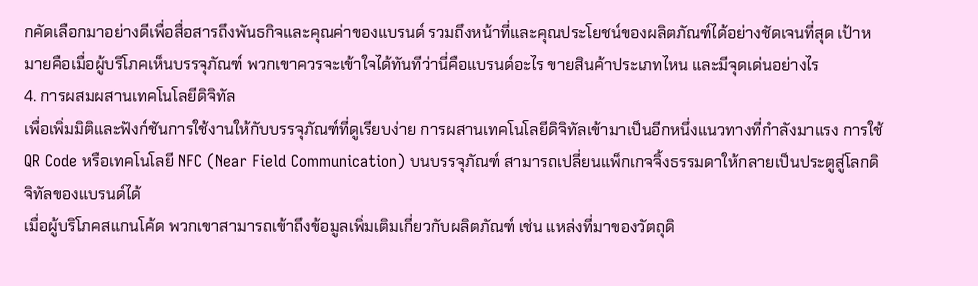กคัดเลือกมาอย่างดีเพื่อสื่อสารถึงพันธกิจและคุณค่าของแบรนด์ รวมถึงหน้าที่และคุณประโยชน์ของผลิตภัณฑ์ได้อย่างชัดเจนที่สุด เป้าหมายคือเมื่อผู้บริโภคเห็นบรรจุภัณฑ์ พวกเขาควรจะเข้าใจได้ทันทีว่านี่คือแบรนด์อะไร ขายสินค้าประเภทไหน และมีจุดเด่นอย่างไร
4. การผสมผสานเทคโนโลยีดิจิทัล
เพื่อเพิ่มมิติและฟังก์ชันการใช้งานให้กับบรรจุภัณฑ์ที่ดูเรียบง่าย การผสานเทคโนโลยีดิจิทัลเข้ามาเป็นอีกหนึ่งแนวทางที่กำลังมาแรง การใช้ QR Code หรือเทคโนโลยี NFC (Near Field Communication) บนบรรจุภัณฑ์ สามารถเปลี่ยนแพ็กเกจจิ้งธรรมดาให้กลายเป็นประตูสู่โลกดิจิทัลของแบรนด์ได้
เมื่อผู้บริโภคสแกนโค้ด พวกเขาสามารถเข้าถึงข้อมูลเพิ่มเติมเกี่ยวกับผลิตภัณฑ์ เช่น แหล่งที่มาของวัตถุดิ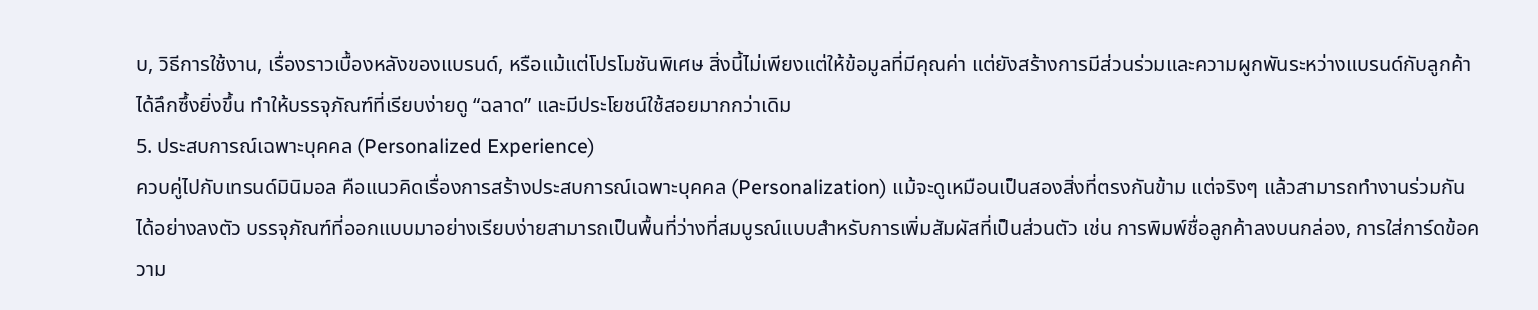บ, วิธีการใช้งาน, เรื่องราวเบื้องหลังของแบรนด์, หรือแม้แต่โปรโมชันพิเศษ สิ่งนี้ไม่เพียงแต่ให้ข้อมูลที่มีคุณค่า แต่ยังสร้างการมีส่วนร่วมและความผูกพันระหว่างแบรนด์กับลูกค้าได้ลึกซึ้งยิ่งขึ้น ทำให้บรรจุภัณฑ์ที่เรียบง่ายดู “ฉลาด” และมีประโยชน์ใช้สอยมากกว่าเดิม
5. ประสบการณ์เฉพาะบุคคล (Personalized Experience)
ควบคู่ไปกับเทรนด์มินิมอล คือแนวคิดเรื่องการสร้างประสบการณ์เฉพาะบุคคล (Personalization) แม้จะดูเหมือนเป็นสองสิ่งที่ตรงกันข้าม แต่จริงๆ แล้วสามารถทำงานร่วมกันได้อย่างลงตัว บรรจุภัณฑ์ที่ออกแบบมาอย่างเรียบง่ายสามารถเป็นพื้นที่ว่างที่สมบูรณ์แบบสำหรับการเพิ่มสัมผัสที่เป็นส่วนตัว เช่น การพิมพ์ชื่อลูกค้าลงบนกล่อง, การใส่การ์ดข้อความ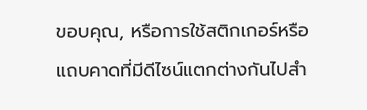ขอบคุณ, หรือการใช้สติกเกอร์หรือแถบคาดที่มีดีไซน์แตกต่างกันไปสำ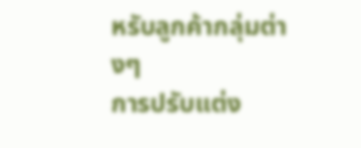หรับลูกค้ากลุ่มต่างๆ
การปรับแต่ง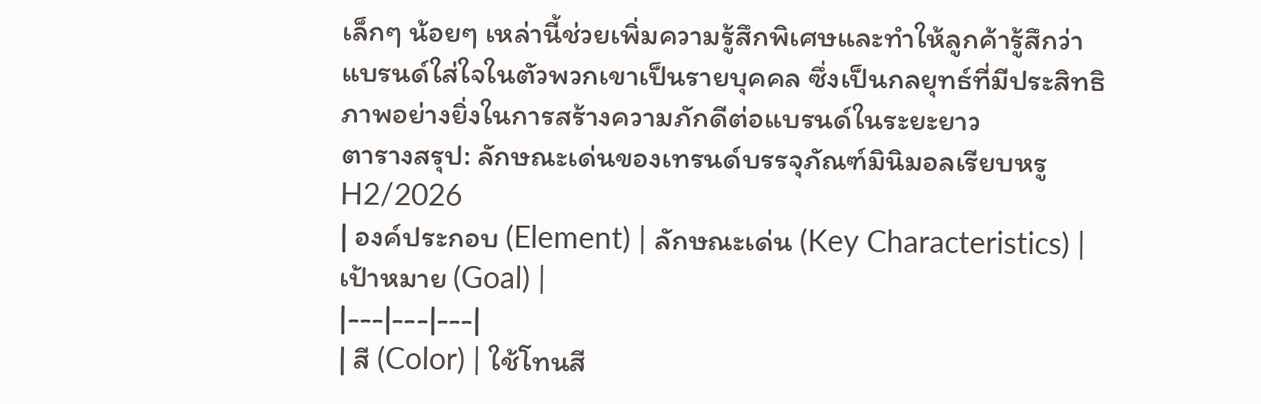เล็กๆ น้อยๆ เหล่านี้ช่วยเพิ่มความรู้สึกพิเศษและทำให้ลูกค้ารู้สึกว่าแบรนด์ใส่ใจในตัวพวกเขาเป็นรายบุคคล ซึ่งเป็นกลยุทธ์ที่มีประสิทธิภาพอย่างยิ่งในการสร้างความภักดีต่อแบรนด์ในระยะยาว
ตารางสรุป: ลักษณะเด่นของเทรนด์บรรจุภัณฑ์มินิมอลเรียบหรู H2/2026
| องค์ประกอบ (Element) | ลักษณะเด่น (Key Characteristics) | เป้าหมาย (Goal) |
|---|---|---|
| สี (Color) | ใช้โทนสี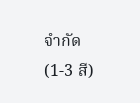จำกัด (1-3 สี)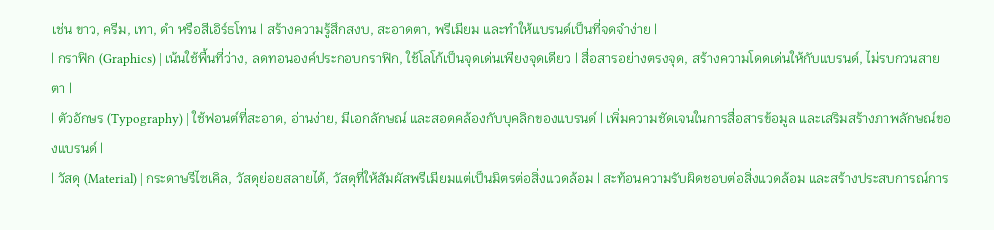เช่น ขาว, ครีม, เทา, ดำ หรือสีเอิร์ธโทน | สร้างความรู้สึกสงบ, สะอาดตา, พรีเมียม และทำให้แบรนด์เป็นที่จดจำง่าย |
| กราฟิก (Graphics) | เน้นใช้พื้นที่ว่าง, ลดทอนองค์ประกอบกราฟิก, ใช้โลโก้เป็นจุดเด่นเพียงจุดเดียว | สื่อสารอย่างตรงจุด, สร้างความโดดเด่นให้กับแบรนด์, ไม่รบกวนสายตา |
| ตัวอักษร (Typography) | ใช้ฟอนต์ที่สะอาด, อ่านง่าย, มีเอกลักษณ์ และสอดคล้องกับบุคลิกของแบรนด์ | เพิ่มความชัดเจนในการสื่อสารข้อมูล และเสริมสร้างภาพลักษณ์ของแบรนด์ |
| วัสดุ (Material) | กระดาษรีไซเคิล, วัสดุย่อยสลายได้, วัสดุที่ให้สัมผัสพรีเมียมแต่เป็นมิตรต่อสิ่งแวดล้อม | สะท้อนความรับผิดชอบต่อสิ่งแวดล้อม และสร้างประสบการณ์การ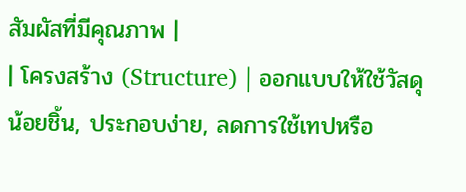สัมผัสที่มีคุณภาพ |
| โครงสร้าง (Structure) | ออกแบบให้ใช้วัสดุน้อยชิ้น, ประกอบง่าย, ลดการใช้เทปหรือ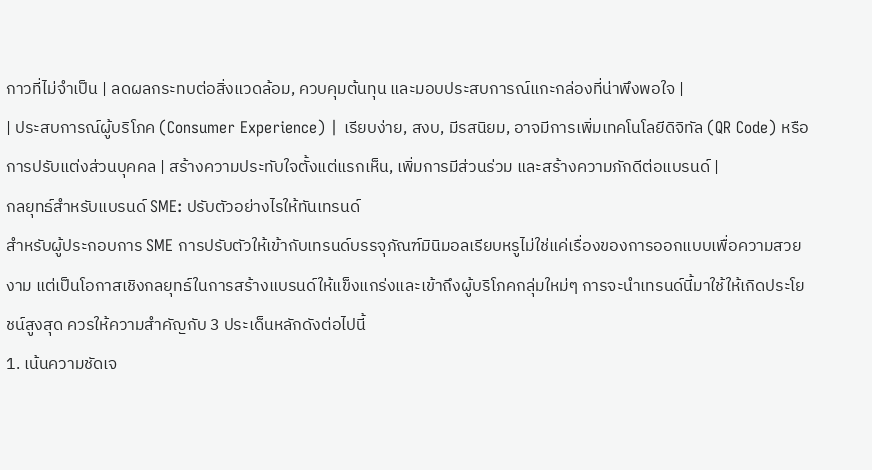กาวที่ไม่จำเป็น | ลดผลกระทบต่อสิ่งแวดล้อม, ควบคุมต้นทุน และมอบประสบการณ์แกะกล่องที่น่าพึงพอใจ |
| ประสบการณ์ผู้บริโภค (Consumer Experience) | เรียบง่าย, สงบ, มีรสนิยม, อาจมีการเพิ่มเทคโนโลยีดิจิทัล (QR Code) หรือการปรับแต่งส่วนบุคคล | สร้างความประทับใจตั้งแต่แรกเห็น, เพิ่มการมีส่วนร่วม และสร้างความภักดีต่อแบรนด์ |
กลยุทธ์สำหรับแบรนด์ SME: ปรับตัวอย่างไรให้ทันเทรนด์
สำหรับผู้ประกอบการ SME การปรับตัวให้เข้ากับเทรนด์บรรจุภัณฑ์มินิมอลเรียบหรูไม่ใช่แค่เรื่องของการออกแบบเพื่อความสวยงาม แต่เป็นโอกาสเชิงกลยุทธ์ในการสร้างแบรนด์ให้แข็งแกร่งและเข้าถึงผู้บริโภคกลุ่มใหม่ๆ การจะนำเทรนด์นี้มาใช้ให้เกิดประโยชน์สูงสุด ควรให้ความสำคัญกับ 3 ประเด็นหลักดังต่อไปนี้
1. เน้นความชัดเจ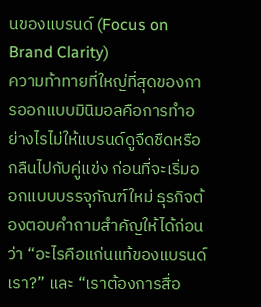นของแบรนด์ (Focus on Brand Clarity)
ความท้าทายที่ใหญ่ที่สุดของการออกแบบมินิมอลคือการทำอย่างไรไม่ให้แบรนด์ดูจืดชืดหรือกลืนไปกับคู่แข่ง ก่อนที่จะเริ่มออกแบบบรรจุภัณฑ์ใหม่ ธุรกิจต้องตอบคำถามสำคัญให้ได้ก่อนว่า “อะไรคือแก่นแท้ของแบรนด์เรา?” และ “เราต้องการสื่อ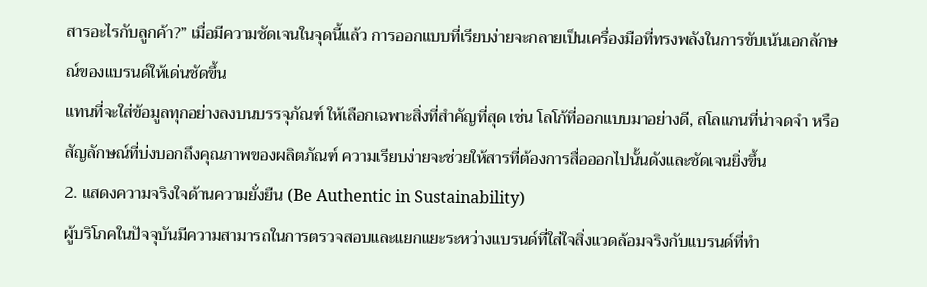สารอะไรกับลูกค้า?” เมื่อมีความชัดเจนในจุดนี้แล้ว การออกแบบที่เรียบง่ายจะกลายเป็นเครื่องมือที่ทรงพลังในการขับเน้นเอกลักษณ์ของแบรนด์ให้เด่นชัดขึ้น
แทนที่จะใส่ข้อมูลทุกอย่างลงบนบรรจุภัณฑ์ ให้เลือกเฉพาะสิ่งที่สำคัญที่สุด เช่น โลโก้ที่ออกแบบมาอย่างดี, สโลแกนที่น่าจดจำ หรือสัญลักษณ์ที่บ่งบอกถึงคุณภาพของผลิตภัณฑ์ ความเรียบง่ายจะช่วยให้สารที่ต้องการสื่อออกไปนั้นดังและชัดเจนยิ่งขึ้น
2. แสดงความจริงใจด้านความยั่งยืน (Be Authentic in Sustainability)
ผู้บริโภคในปัจจุบันมีความสามารถในการตรวจสอบและแยกแยะระหว่างแบรนด์ที่ใส่ใจสิ่งแวดล้อมจริงกับแบรนด์ที่ทำ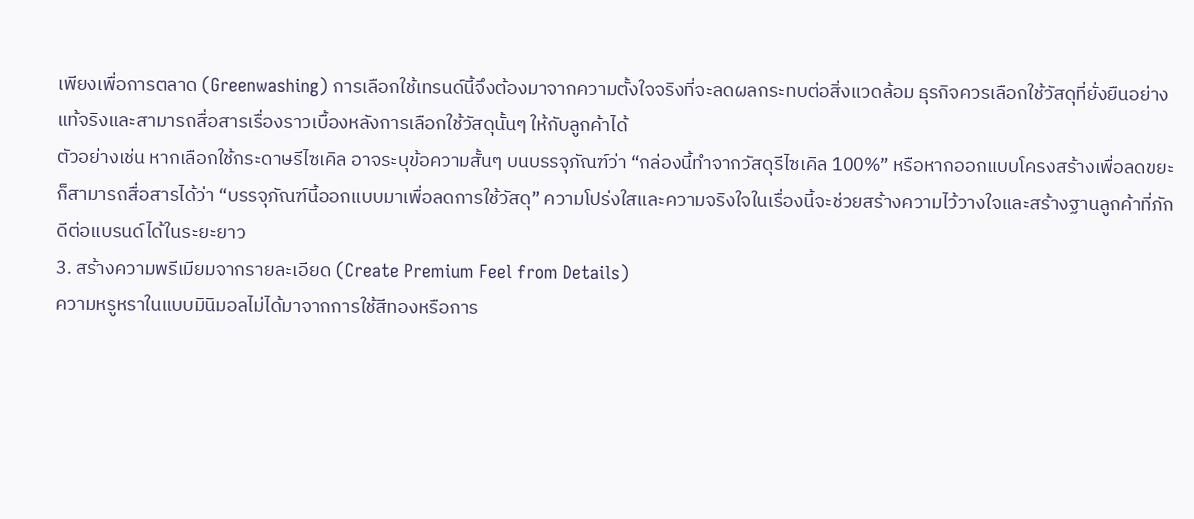เพียงเพื่อการตลาด (Greenwashing) การเลือกใช้เทรนด์นี้จึงต้องมาจากความตั้งใจจริงที่จะลดผลกระทบต่อสิ่งแวดล้อม ธุรกิจควรเลือกใช้วัสดุที่ยั่งยืนอย่างแท้จริงและสามารถสื่อสารเรื่องราวเบื้องหลังการเลือกใช้วัสดุนั้นๆ ให้กับลูกค้าได้
ตัวอย่างเช่น หากเลือกใช้กระดาษรีไซเคิล อาจระบุข้อความสั้นๆ บนบรรจุภัณฑ์ว่า “กล่องนี้ทำจากวัสดุรีไซเคิล 100%” หรือหากออกแบบโครงสร้างเพื่อลดขยะ ก็สามารถสื่อสารได้ว่า “บรรจุภัณฑ์นี้ออกแบบมาเพื่อลดการใช้วัสดุ” ความโปร่งใสและความจริงใจในเรื่องนี้จะช่วยสร้างความไว้วางใจและสร้างฐานลูกค้าที่ภักดีต่อแบรนด์ได้ในระยะยาว
3. สร้างความพรีเมียมจากรายละเอียด (Create Premium Feel from Details)
ความหรูหราในแบบมินิมอลไม่ได้มาจากการใช้สีทองหรือการ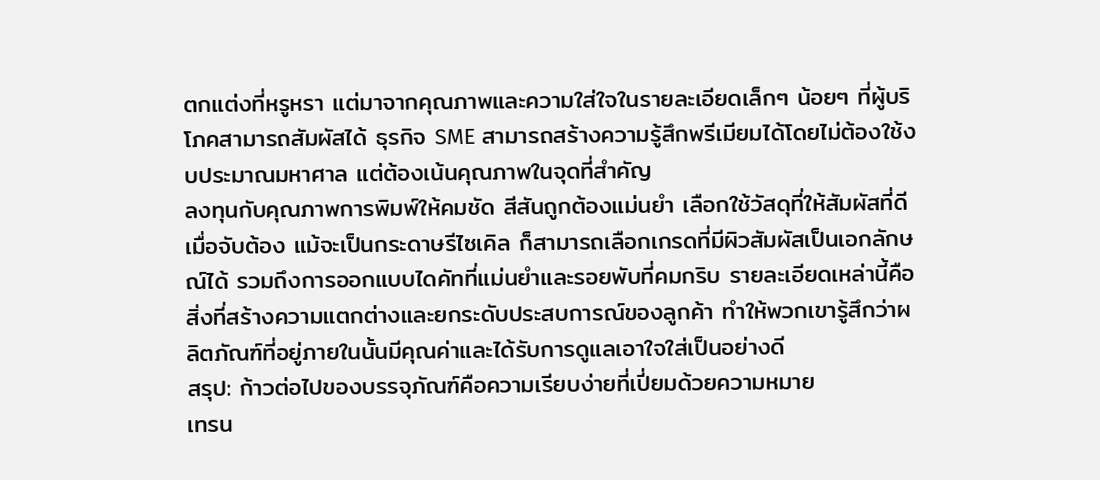ตกแต่งที่หรูหรา แต่มาจากคุณภาพและความใส่ใจในรายละเอียดเล็กๆ น้อยๆ ที่ผู้บริโภคสามารถสัมผัสได้ ธุรกิจ SME สามารถสร้างความรู้สึกพรีเมียมได้โดยไม่ต้องใช้งบประมาณมหาศาล แต่ต้องเน้นคุณภาพในจุดที่สำคัญ
ลงทุนกับคุณภาพการพิมพ์ให้คมชัด สีสันถูกต้องแม่นยำ เลือกใช้วัสดุที่ให้สัมผัสที่ดีเมื่อจับต้อง แม้จะเป็นกระดาษรีไซเคิล ก็สามารถเลือกเกรดที่มีผิวสัมผัสเป็นเอกลักษณ์ได้ รวมถึงการออกแบบไดคัทที่แม่นยำและรอยพับที่คมกริบ รายละเอียดเหล่านี้คือสิ่งที่สร้างความแตกต่างและยกระดับประสบการณ์ของลูกค้า ทำให้พวกเขารู้สึกว่าผลิตภัณฑ์ที่อยู่ภายในนั้นมีคุณค่าและได้รับการดูแลเอาใจใส่เป็นอย่างดี
สรุป: ก้าวต่อไปของบรรจุภัณฑ์คือความเรียบง่ายที่เปี่ยมด้วยความหมาย
เทรน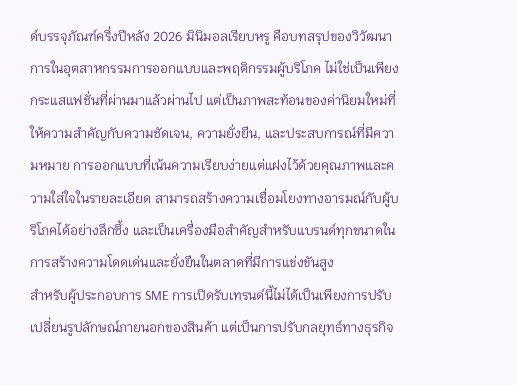ด์บรรจุภัณฑ์ครึ่งปีหลัง 2026 มินิมอลเรียบหรู คือบทสรุปของวิวัฒนาการในอุตสาหกรรมการออกแบบและพฤติกรรมผู้บริโภค ไม่ใช่เป็นเพียงกระแสแฟชั่นที่ผ่านมาแล้วผ่านไป แต่เป็นภาพสะท้อนของค่านิยมใหม่ที่ให้ความสำคัญกับความชัดเจน, ความยั่งยืน, และประสบการณ์ที่มีความหมาย การออกแบบที่เน้นความเรียบง่ายแต่แฝงไว้ด้วยคุณภาพและความใส่ใจในรายละเอียด สามารถสร้างความเชื่อมโยงทางอารมณ์กับผู้บริโภคได้อย่างลึกซึ้ง และเป็นเครื่องมือสำคัญสำหรับแบรนด์ทุกขนาดในการสร้างความโดดเด่นและยั่งยืนในตลาดที่มีการแข่งขันสูง
สำหรับผู้ประกอบการ SME การเปิดรับเทรนด์นี้ไม่ได้เป็นเพียงการปรับเปลี่ยนรูปลักษณ์ภายนอกของสินค้า แต่เป็นการปรับกลยุทธ์ทางธุรกิจ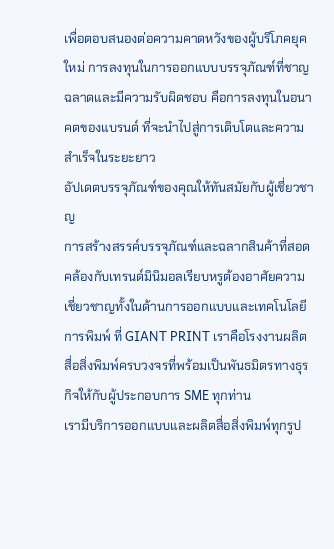เพื่อตอบสนองต่อความคาดหวังของผู้บริโภคยุคใหม่ การลงทุนในการออกแบบบรรจุภัณฑ์ที่ชาญฉลาดและมีความรับผิดชอบ คือการลงทุนในอนาคตของแบรนด์ ที่จะนำไปสู่การเติบโตและความสำเร็จในระยะยาว
อัปเดตบรรจุภัณฑ์ของคุณให้ทันสมัยกับผู้เชี่ยวชาญ
การสร้างสรรค์บรรจุภัณฑ์และฉลากสินค้าที่สอดคล้องกับเทรนด์มินิมอลเรียบหรูต้องอาศัยความเชี่ยวชาญทั้งในด้านการออกแบบและเทคโนโลยีการพิมพ์ ที่ GIANT PRINT เราคือโรงงานผลิตสื่อสิ่งพิมพ์ครบวงจรที่พร้อมเป็นพันธมิตรทางธุรกิจให้กับผู้ประกอบการ SME ทุกท่าน
เรามีบริการออกแบบและผลิตสื่อสิ่งพิมพ์ทุกรูป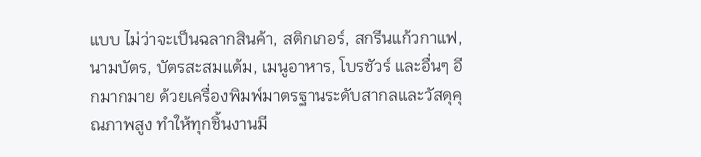แบบ ไม่ว่าจะเป็นฉลากสินค้า, สติกเกอร์, สกรีนแก้วกาแฟ, นามบัตร, บัตรสะสมแต้ม, เมนูอาหาร, โบรชัวร์ และอื่นๆ อีกมากมาย ด้วยเครื่องพิมพ์มาตรฐานระดับสากลและวัสดุคุณภาพสูง ทำให้ทุกชิ้นงานมี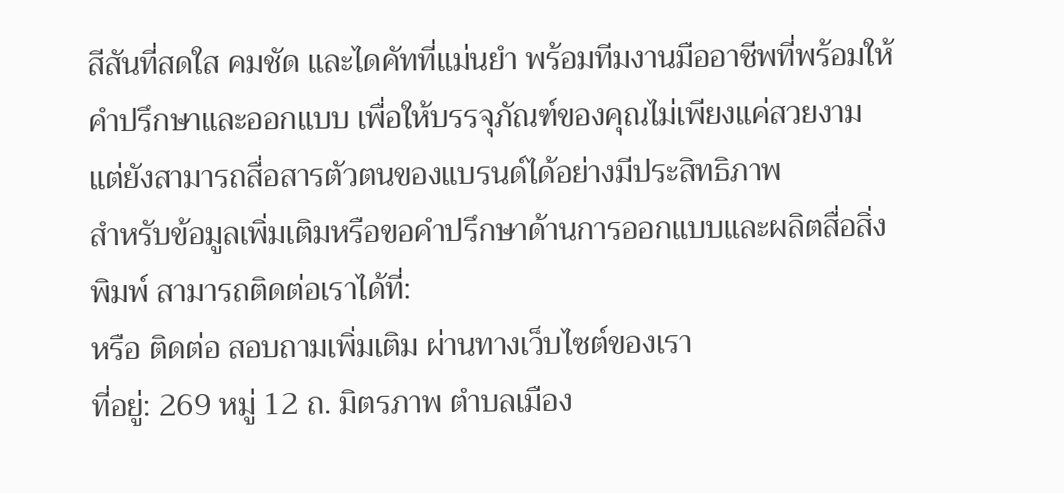สีสันที่สดใส คมชัด และไดคัทที่แม่นยำ พร้อมทีมงานมืออาชีพที่พร้อมให้คำปรึกษาและออกแบบ เพื่อให้บรรจุภัณฑ์ของคุณไม่เพียงแค่สวยงาม แต่ยังสามารถสื่อสารตัวตนของแบรนด์ได้อย่างมีประสิทธิภาพ
สำหรับข้อมูลเพิ่มเติมหรือขอคำปรึกษาด้านการออกแบบและผลิตสื่อสิ่งพิมพ์ สามารถติดต่อเราได้ที่:
หรือ ติดต่อ สอบถามเพิ่มเติม ผ่านทางเว็บไซต์ของเรา
ที่อยู่: 269 หมู่ 12 ถ. มิตรภาพ ตำบลเมือง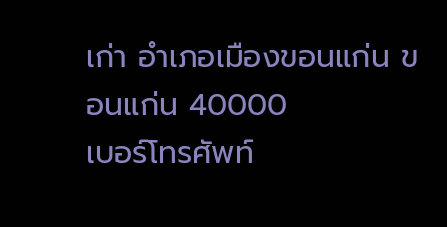เก่า อำเภอเมืองขอนแก่น ขอนแก่น 40000
เบอร์โทรศัพท์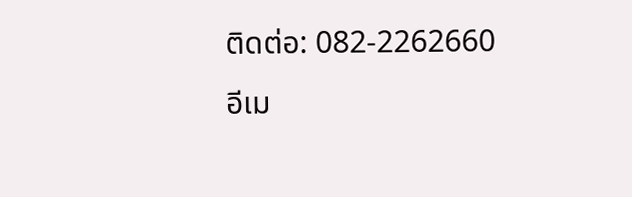ติดต่อ: 082-2262660
อีเม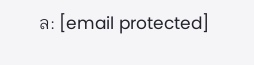ล: [email protected]